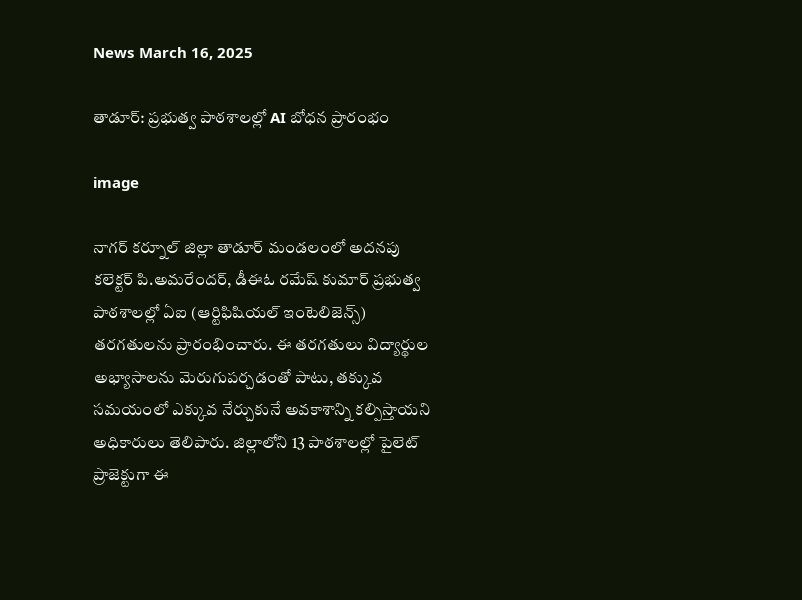News March 16, 2025

తాడూర్: ప్రభుత్వ పాఠశాలల్లో AI బోధన ప్రారంభం

image

నాగర్ కర్నూల్ జిల్లా తాడూర్ మండలంలో అదనపు కలెక్టర్ పి.అమరేందర్, డీఈఓ రమేష్ కుమార్ ప్రభుత్వ పాఠశాలల్లో ఏఐ (ఆర్టిఫిషియల్ ఇంటెలిజెన్స్) తరగతులను ప్రారంభించారు. ఈ తరగతులు విద్యార్థుల అభ్యాసాలను మెరుగుపర్చడంతో పాటు, తక్కువ సమయంలో ఎక్కువ నేర్చుకునే అవకాశాన్ని కల్పిస్తాయని అధికారులు తెలిపారు. జిల్లాలోని 13 పాఠశాలల్లో పైలెట్ ప్రాజెక్టుగా ఈ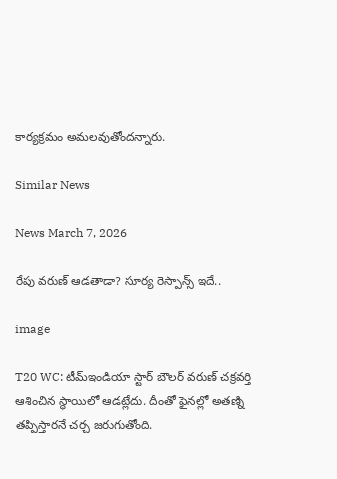కార్యక్రమం అమలవుతోందన్నారు.

Similar News

News March 7, 2026

రేపు వరుణ్ ఆడతాడా? సూర్య రెస్పాన్స్ ఇదే..

image

T20 WC: టీమ్‌ఇండియా స్టార్ బౌలర్ వరుణ్ చక్రవర్తి ఆశించిన స్థాయిలో ఆడట్లేదు. దీంతో ఫైనల్లో అతణ్ని తప్పిస్తారనే చర్చ జరుగుతోంది.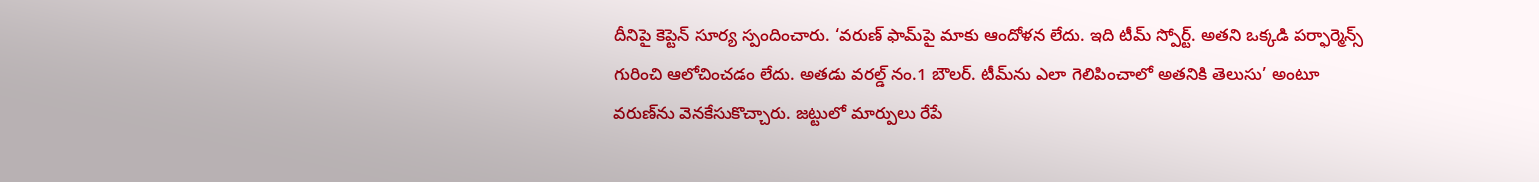దీనిపై కెప్టెన్ సూర్య స్పందించారు. ‘వరుణ్ ఫామ్‌పై మాకు ఆందోళన లేదు. ఇది టీమ్ స్పోర్ట్. అతని ఒక్కడి పర్ఫార్మెన్స్ గురించి ఆలోచించడం లేదు. అతడు వరల్డ్ నం.1 బౌలర్. టీమ్‌ను ఎలా గెలిపించాలో అతనికి తెలుసు’ అంటూ వరుణ్‌ను వెనకేసుకొచ్చారు. జట్టులో మార్పులు రేపే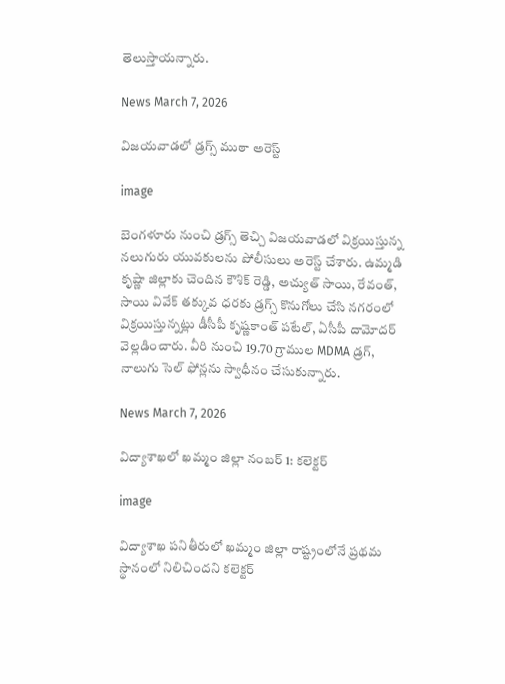తెలుస్తాయన్నారు.

News March 7, 2026

విజయవాడలో డ్రగ్స్ ముఠా అరెస్ట్

image

బెంగళూరు నుంచి డ్రగ్స్ తెచ్చి విజయవాడలో విక్రయిస్తున్న నలుగురు యువకులను పోలీసులు అరెస్ట్ చేశారు. ఉమ్మడి కృష్ణా జిల్లాకు చెందిన కౌశిక్ రెడ్డి, అచ్యుత్ సాయి, రేవంత్, సాయి వివేక్ తక్కువ ధరకు డ్రగ్స్ కొనుగోలు చేసి నగరంలో విక్రయిస్తున్నట్లు డీసీపీ కృష్ణకాంత్ పటేల్, ఏసీపీ దామోదర్ వెల్లడించారు. వీరి నుంచి 19.70 గ్రాముల MDMA డ్రగ్, నాలుగు సెల్ ఫోన్లను స్వాధీనం చేసుకున్నారు.

News March 7, 2026

విద్యాశాఖలో ఖమ్మం జిల్లా నంబర్ 1: కలెక్టర్

image

విద్యాశాఖ పనితీరులో ఖమ్మం జిల్లా రాష్ట్రంలోనే ప్రథమ స్థానంలో నిలిచిందని కలెక్టర్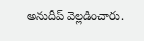అనుదీప్ వెల్లడించారు.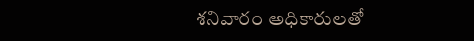శనివారం అధికారులతో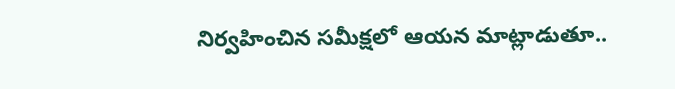నిర్వహించిన సమీక్షలో ఆయన మాట్లాడుతూ..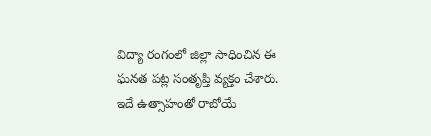విద్యా రంగంలో జిల్లా సాధించిన ఈ ఘనత పట్ల సంతృప్తి వ్యక్తం చేశారు. ఇదే ఉత్సాహంతో రాబోయే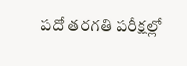పదో తరగతి పరీక్షల్లో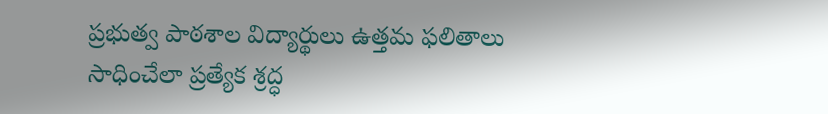ప్రభుత్వ పాఠశాల విద్యార్థులు ఉత్తమ ఫలితాలు సాధించేలా ప్రత్యేక శ్రద్ధ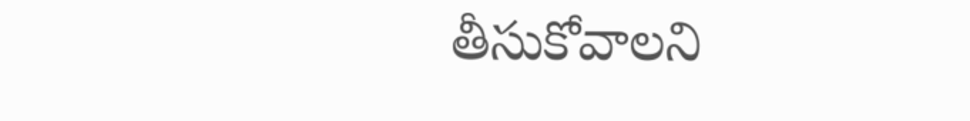తీసుకోవాలని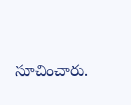సూచించారు.